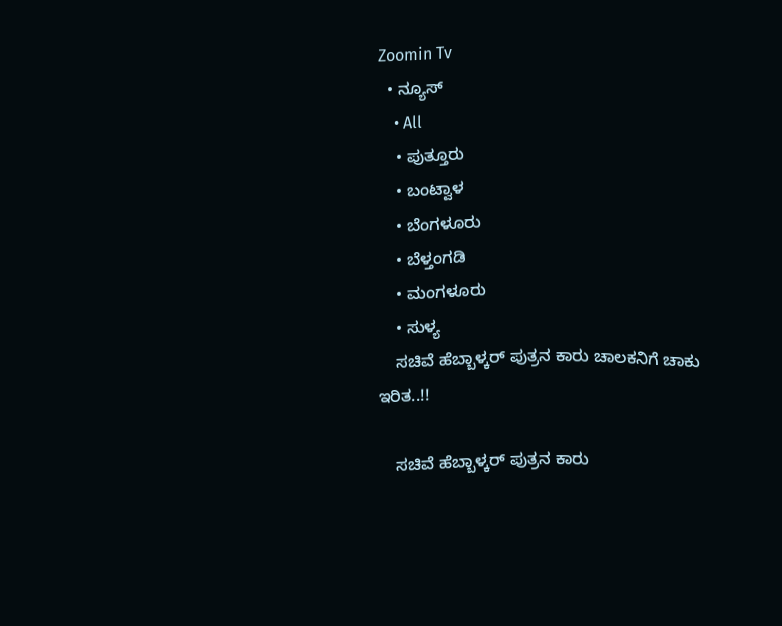Zoomin Tv
  • ನ್ಯೂಸ್
    • All
    • ಪುತ್ತೂರು
    • ಬಂಟ್ವಾಳ
    • ಬೆಂಗಳೂರು
    • ಬೆಳ್ತಂಗಡಿ
    • ಮಂಗಳೂರು
    • ಸುಳ್ಯ
    ಸಚಿವೆ ಹೆಬ್ಬಾಳ್ಕರ್ ಪುತ್ರನ ಕಾರು ಚಾಲಕನಿಗೆ ಚಾಕು ಇರಿತ..!!

    ಸಚಿವೆ ಹೆಬ್ಬಾಳ್ಕರ್ ಪುತ್ರನ ಕಾರು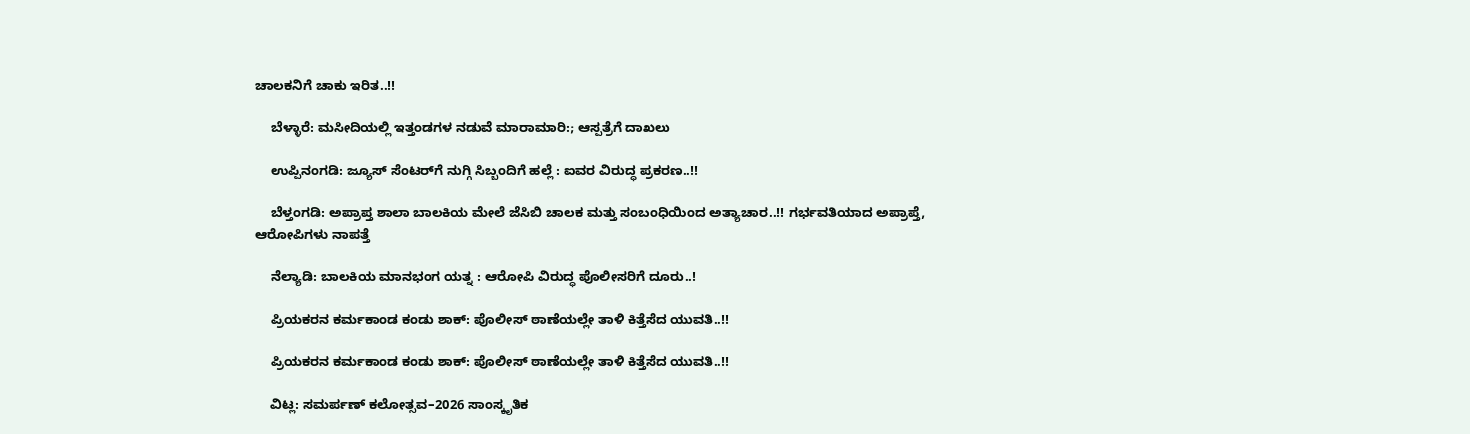ಚಾಲಕನಿಗೆ ಚಾಕು ಇರಿತ..!!

    ಬೆಳ್ಳಾರೆ: ಮಸೀದಿಯಲ್ಲಿ ಇತ್ತಂಡಗಳ ನಡುವೆ ಮಾರಾಮಾರಿ:; ಆಸ್ಪತ್ರೆಗೆ ದಾಖಲು

    ಉಪ್ಪಿನಂಗಡಿ: ಜ್ಯೂಸ್ ಸೆಂಟರ್‌ಗೆ ನುಗ್ಗಿ ಸಿಬ್ಬಂದಿಗೆ ಹಲ್ಲೆ : ಐವರ ವಿರುದ್ಧ ಪ್ರಕರಣ..!!

    ಬೆಳ್ತಂಗಡಿ: ಅಪ್ರಾಪ್ತ ಶಾಲಾ ಬಾಲಕಿಯ ಮೇಲೆ ಜೆಸಿಬಿ ಚಾಲಕ ಮತ್ತು ಸಂಬಂಧಿಯಿಂದ ಅತ್ಯಾಚಾರ..!! ಗರ್ಭವತಿಯಾದ ಅಪ್ರಾಪ್ತೆ, ಆರೋಪಿಗಳು ನಾಪತ್ತೆ

    ನೆಲ್ಯಾಡಿ: ಬಾಲಕಿಯ ಮಾನಭಂಗ ಯತ್ನ : ಆರೋಪಿ ವಿರುದ್ಧ ಪೊಲೀಸರಿಗೆ ದೂರು..!

    ಪ್ರಿಯಕರನ ಕರ್ಮಕಾಂಡ ಕಂಡು ಶಾಕ್: ಪೊಲೀಸ್ ಠಾಣೆಯಲ್ಲೇ ತಾಳಿ ಕಿತ್ತೆಸೆದ ಯುವತಿ..!!

    ಪ್ರಿಯಕರನ ಕರ್ಮಕಾಂಡ ಕಂಡು ಶಾಕ್: ಪೊಲೀಸ್ ಠಾಣೆಯಲ್ಲೇ ತಾಳಿ ಕಿತ್ತೆಸೆದ ಯುವತಿ..!!

    ವಿಟ್ಲ: ಸಮರ್ಪಣ್ ಕಲೋತ್ಸವ–2026 ಸಾಂಸ್ಕೃತಿಕ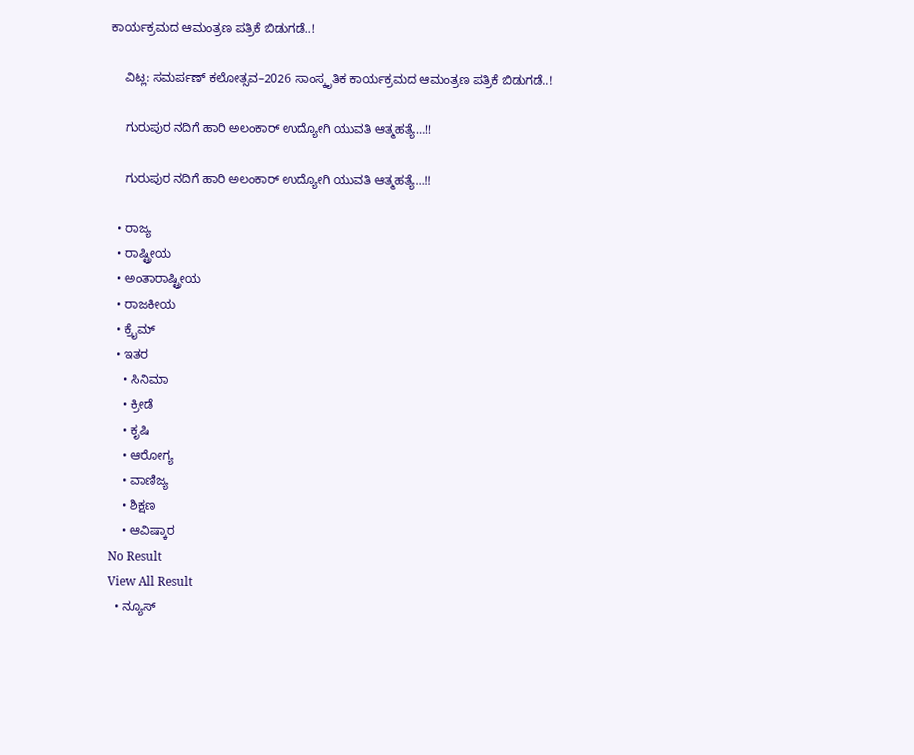ಕಾರ್ಯಕ್ರಮದ ಆಮಂತ್ರಣ ಪತ್ರಿಕೆ ಬಿಡುಗಡೆ..!

    ವಿಟ್ಲ: ಸಮರ್ಪಣ್ ಕಲೋತ್ಸವ–2026 ಸಾಂಸ್ಕೃತಿಕ ಕಾರ್ಯಕ್ರಮದ ಆಮಂತ್ರಣ ಪತ್ರಿಕೆ ಬಿಡುಗಡೆ..!

    ಗುರುಪುರ ನದಿಗೆ ಹಾರಿ ಅಲಂಕಾರ್ ಉದ್ಯೋಗಿ ಯುವತಿ ಆತ್ಮಹತ್ಯೆ…!!

    ಗುರುಪುರ ನದಿಗೆ ಹಾರಿ ಅಲಂಕಾರ್ ಉದ್ಯೋಗಿ ಯುವತಿ ಆತ್ಮಹತ್ಯೆ…!!

  • ರಾಜ್ಯ
  • ರಾಷ್ಟ್ರೀಯ
  • ಅಂತಾರಾಷ್ಟ್ರೀಯ
  • ರಾಜಕೀಯ
  • ಕ್ರೈಮ್
  • ಇತರ
    • ಸಿನಿಮಾ
    • ಕ್ರೀಡೆ
    • ಕೃಷಿ
    • ಆರೋಗ್ಯ
    • ವಾಣಿಜ್ಯ
    • ಶಿಕ್ಷಣ
    • ಆವಿಷ್ಕಾರ
No Result
View All Result
  • ನ್ಯೂಸ್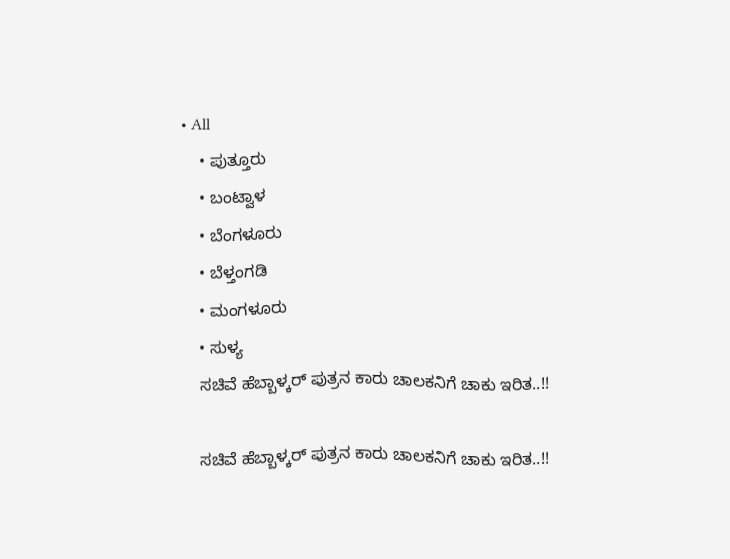• All
    • ಪುತ್ತೂರು
    • ಬಂಟ್ವಾಳ
    • ಬೆಂಗಳೂರು
    • ಬೆಳ್ತಂಗಡಿ
    • ಮಂಗಳೂರು
    • ಸುಳ್ಯ
    ಸಚಿವೆ ಹೆಬ್ಬಾಳ್ಕರ್ ಪುತ್ರನ ಕಾರು ಚಾಲಕನಿಗೆ ಚಾಕು ಇರಿತ..!!

    ಸಚಿವೆ ಹೆಬ್ಬಾಳ್ಕರ್ ಪುತ್ರನ ಕಾರು ಚಾಲಕನಿಗೆ ಚಾಕು ಇರಿತ..!!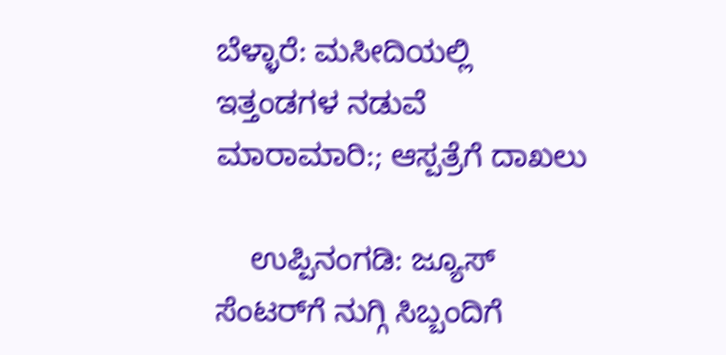ಬೆಳ್ಳಾರೆ: ಮಸೀದಿಯಲ್ಲಿ ಇತ್ತಂಡಗಳ ನಡುವೆ ಮಾರಾಮಾರಿ:; ಆಸ್ಪತ್ರೆಗೆ ದಾಖಲು

    ಉಪ್ಪಿನಂಗಡಿ: ಜ್ಯೂಸ್ ಸೆಂಟರ್‌ಗೆ ನುಗ್ಗಿ ಸಿಬ್ಬಂದಿಗೆ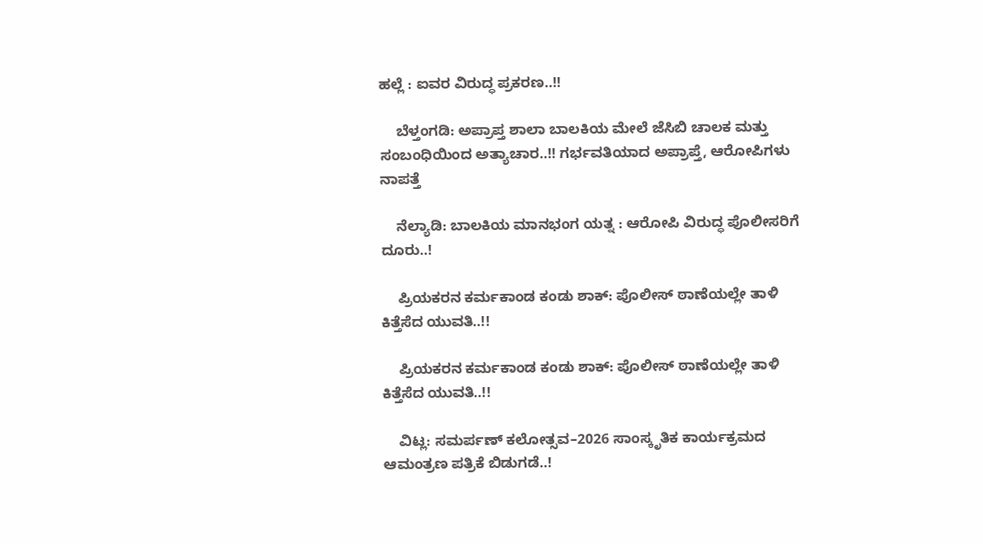ಹಲ್ಲೆ : ಐವರ ವಿರುದ್ಧ ಪ್ರಕರಣ..!!

    ಬೆಳ್ತಂಗಡಿ: ಅಪ್ರಾಪ್ತ ಶಾಲಾ ಬಾಲಕಿಯ ಮೇಲೆ ಜೆಸಿಬಿ ಚಾಲಕ ಮತ್ತು ಸಂಬಂಧಿಯಿಂದ ಅತ್ಯಾಚಾರ..!! ಗರ್ಭವತಿಯಾದ ಅಪ್ರಾಪ್ತೆ, ಆರೋಪಿಗಳು ನಾಪತ್ತೆ

    ನೆಲ್ಯಾಡಿ: ಬಾಲಕಿಯ ಮಾನಭಂಗ ಯತ್ನ : ಆರೋಪಿ ವಿರುದ್ಧ ಪೊಲೀಸರಿಗೆ ದೂರು..!

    ಪ್ರಿಯಕರನ ಕರ್ಮಕಾಂಡ ಕಂಡು ಶಾಕ್: ಪೊಲೀಸ್ ಠಾಣೆಯಲ್ಲೇ ತಾಳಿ ಕಿತ್ತೆಸೆದ ಯುವತಿ..!!

    ಪ್ರಿಯಕರನ ಕರ್ಮಕಾಂಡ ಕಂಡು ಶಾಕ್: ಪೊಲೀಸ್ ಠಾಣೆಯಲ್ಲೇ ತಾಳಿ ಕಿತ್ತೆಸೆದ ಯುವತಿ..!!

    ವಿಟ್ಲ: ಸಮರ್ಪಣ್ ಕಲೋತ್ಸವ–2026 ಸಾಂಸ್ಕೃತಿಕ ಕಾರ್ಯಕ್ರಮದ ಆಮಂತ್ರಣ ಪತ್ರಿಕೆ ಬಿಡುಗಡೆ..!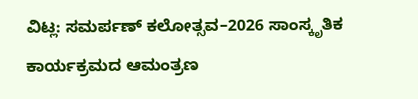ವಿಟ್ಲ: ಸಮರ್ಪಣ್ ಕಲೋತ್ಸವ–2026 ಸಾಂಸ್ಕೃತಿಕ ಕಾರ್ಯಕ್ರಮದ ಆಮಂತ್ರಣ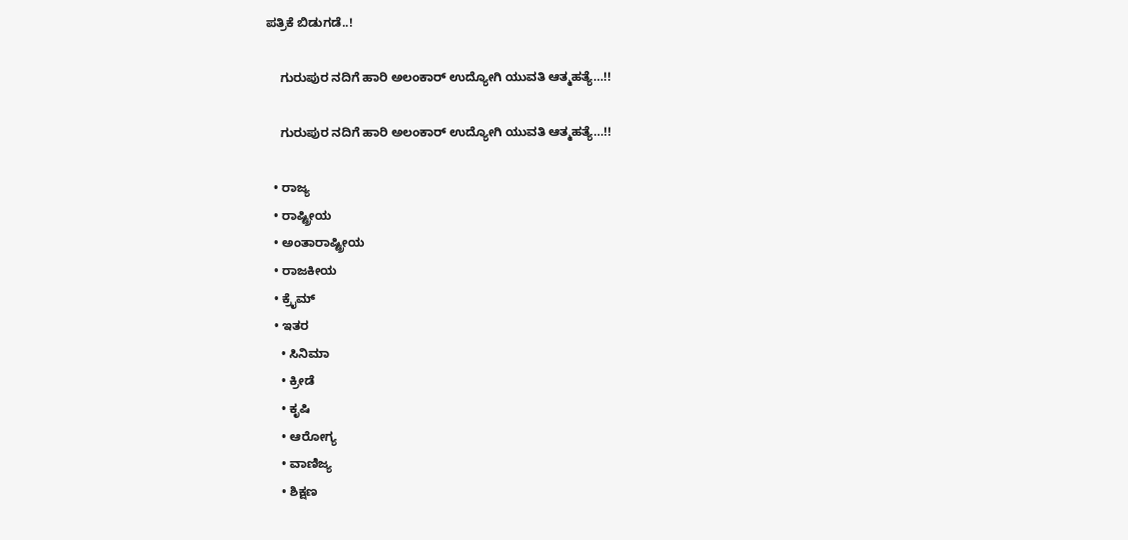ಪತ್ರಿಕೆ ಬಿಡುಗಡೆ..!

    ಗುರುಪುರ ನದಿಗೆ ಹಾರಿ ಅಲಂಕಾರ್ ಉದ್ಯೋಗಿ ಯುವತಿ ಆತ್ಮಹತ್ಯೆ…!!

    ಗುರುಪುರ ನದಿಗೆ ಹಾರಿ ಅಲಂಕಾರ್ ಉದ್ಯೋಗಿ ಯುವತಿ ಆತ್ಮಹತ್ಯೆ…!!

  • ರಾಜ್ಯ
  • ರಾಷ್ಟ್ರೀಯ
  • ಅಂತಾರಾಷ್ಟ್ರೀಯ
  • ರಾಜಕೀಯ
  • ಕ್ರೈಮ್
  • ಇತರ
    • ಸಿನಿಮಾ
    • ಕ್ರೀಡೆ
    • ಕೃಷಿ
    • ಆರೋಗ್ಯ
    • ವಾಣಿಜ್ಯ
    • ಶಿಕ್ಷಣ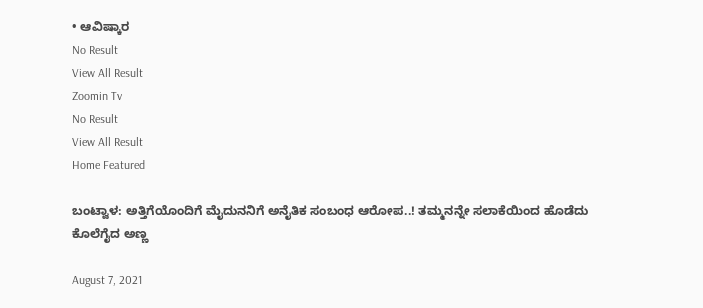• ಆವಿಷ್ಕಾರ
No Result
View All Result
Zoomin Tv
No Result
View All Result
Home Featured

ಬಂಟ್ವಾಳ: ಅತ್ತಿಗೆಯೊಂದಿಗೆ ಮೈದುನನಿಗೆ ಅನೈತಿಕ ಸಂಬಂಧ ಆರೋಪ..! ತಮ್ಮನನ್ನೇ ಸಲಾಕೆಯಿಂದ ಹೊಡೆದು ಕೊಲೆಗೈದ ಅಣ್ಣ

August 7, 2021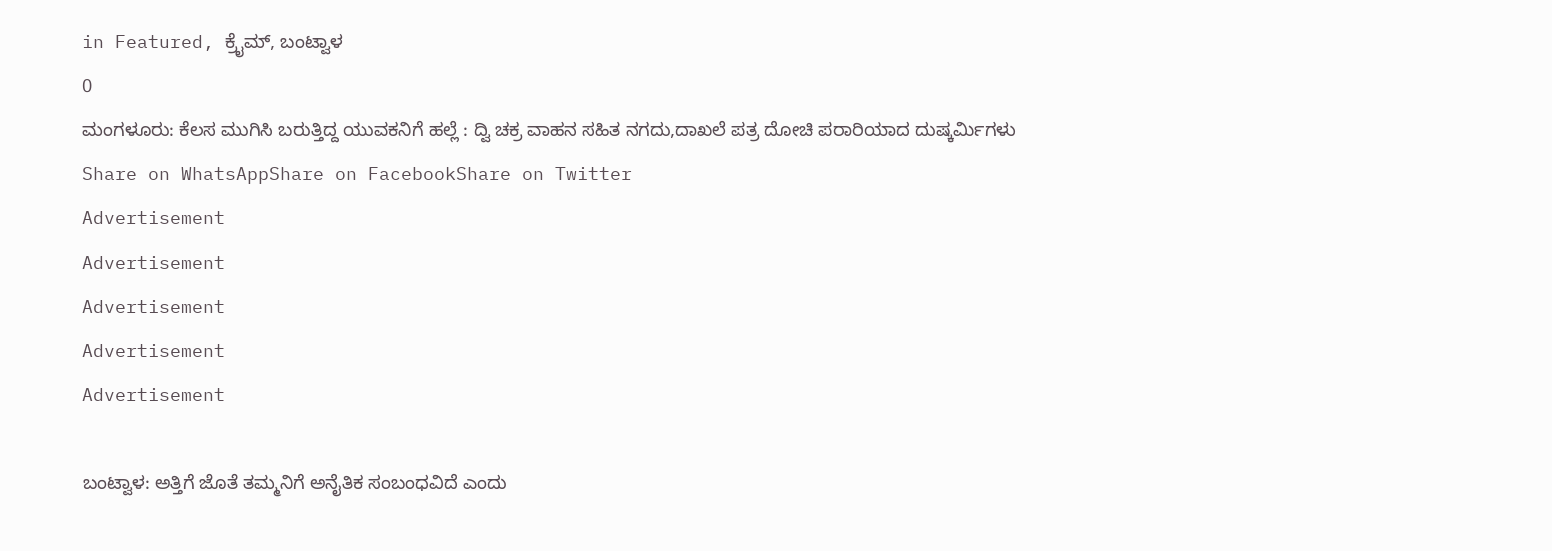in Featured, ಕ್ರೈಮ್, ಬಂಟ್ವಾಳ
0
ಮಂಗಳೂರು: ಕೆಲಸ ಮುಗಿಸಿ ಬರುತ್ತಿದ್ದ ಯುವಕನಿಗೆ ಹಲ್ಲೆ : ದ್ವಿ ಚಕ್ರ ವಾಹನ ಸಹಿತ ನಗದು,ದಾಖಲೆ ಪತ್ರ ದೋಚಿ ಪರಾರಿಯಾದ ದುಷ್ಕರ್ಮಿಗಳು
Share on WhatsAppShare on FacebookShare on Twitter
Advertisement
Advertisement
Advertisement
Advertisement
Advertisement

ಬಂಟ್ವಾಳ: ಅತ್ತಿಗೆ ಜೊತೆ ತಮ್ಮನಿಗೆ ಅನೈತಿಕ ಸಂಬಂಧವಿದೆ ಎಂದು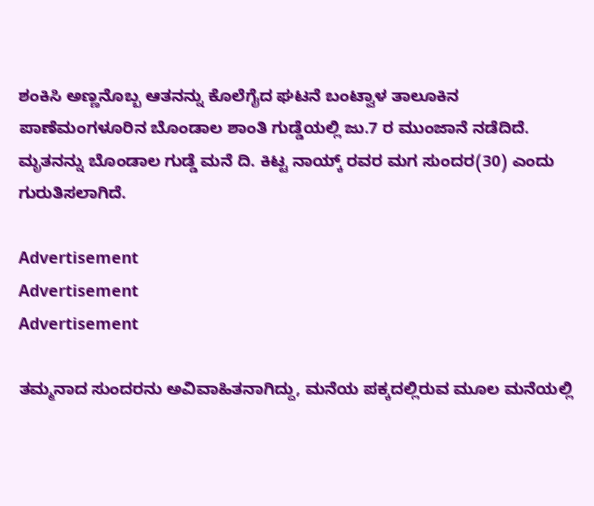ಶಂಕಿಸಿ ಅಣ್ಣನೊಬ್ಬ ಆತನನ್ನು ಕೊಲೆಗೈದ ಘಟನೆ ಬಂಟ್ವಾಳ ತಾಲೂಕಿನ ಪಾಣೆಮಂಗಳೂರಿನ ಬೊಂಡಾಲ ಶಾಂತಿ ಗುಡ್ಡೆಯಲ್ಲಿ ಜು.7 ರ ಮುಂಜಾನೆ ನಡೆದಿದೆ. ಮೃತನನ್ನು ಬೊಂಡಾಲ ಗುಡ್ಡೆ ಮನೆ ದಿ. ಕಿಟ್ಟ ನಾಯ್ಕ್ ರವರ ಮಗ ಸುಂದರ(30) ಎಂದು ಗುರುತಿಸಲಾಗಿದೆ.

Advertisement
Advertisement
Advertisement

ತಮ್ಮನಾದ ಸುಂದರನು ಅವಿವಾಹಿತನಾಗಿದ್ದು, ಮನೆಯ ಪಕ್ಕದಲ್ಲಿರುವ ಮೂಲ ಮನೆಯಲ್ಲಿ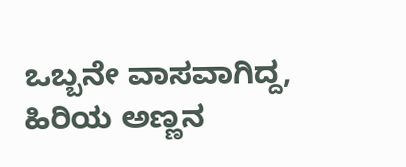ಒಬ್ಬನೇ ವಾಸವಾಗಿದ್ದ, ಹಿರಿಯ ಅಣ್ಣನ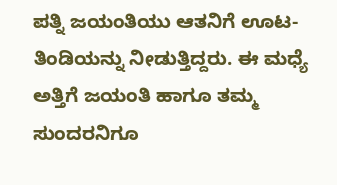ಪತ್ನಿ ಜಯಂತಿಯು ಆತನಿಗೆ ಊಟ-ತಿಂಡಿಯನ್ನು ನೀಡುತ್ತಿದ್ದರು. ಈ ಮಧ್ಯೆ ಅತ್ತಿಗೆ ಜಯಂತಿ ಹಾಗೂ ತಮ್ಮ ಸುಂದರನಿಗೂ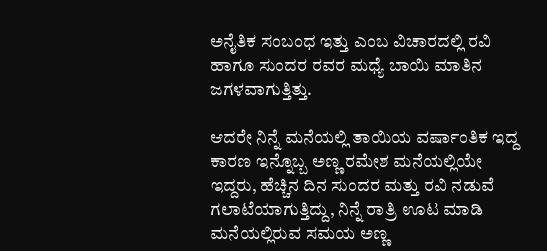ಅನೈತಿಕ ಸಂಬಂಧ ಇತ್ತು ಎಂಬ ವಿಚಾರದಲ್ಲಿ ರವಿ ಹಾಗೂ ಸುಂದರ ರವರ ಮಧ್ಯೆ ಬಾಯಿ ಮಾತಿನ ಜಗಳವಾಗುತ್ತಿತ್ತು.

ಆದರೇ ನಿನ್ನೆ ಮನೆಯಲ್ಲಿ ತಾಯಿಯ ವರ್ಷಾಂತಿಕ ಇದ್ದ ಕಾರಣ ಇನ್ನೊಬ್ಬ ಅಣ್ಣ ರಮೇಶ ಮನೆಯಲ್ಲಿಯೇ ಇದ್ದರು, ಹೆಚ್ಚಿನ ದಿನ ಸುಂದರ ಮತ್ತು ರವಿ ನಡುವೆ ಗಲಾಟೆಯಾಗುತ್ತಿದ್ದು, ನಿನ್ನೆ ರಾತ್ರಿ ಊಟ ಮಾಡಿ ಮನೆಯಲ್ಲಿರುವ ಸಮಯ ಅಣ್ಣ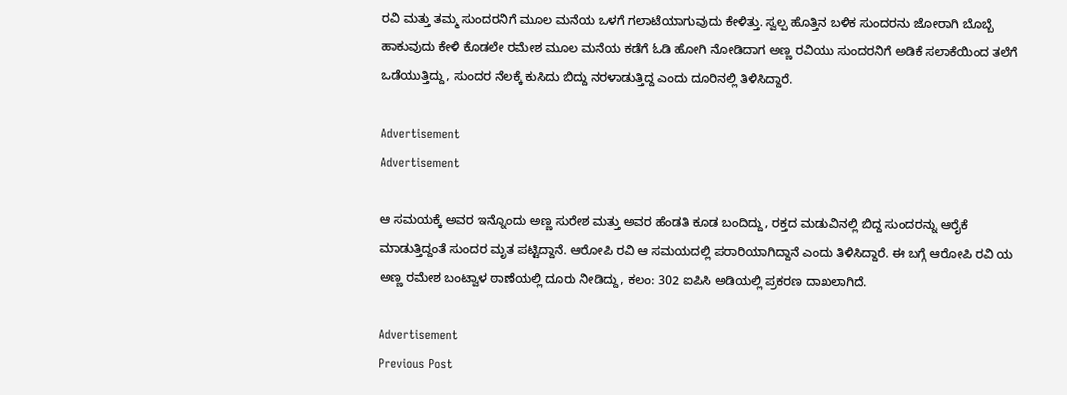ರವಿ ಮತ್ತು ತಮ್ಮ ಸುಂದರನಿಗೆ ಮೂಲ ಮನೆಯ ಒಳಗೆ ಗಲಾಟೆಯಾಗುವುದು ಕೇಳಿತ್ತು. ಸ್ವಲ್ಪ ಹೊತ್ತಿನ ಬಳಿಕ ಸುಂದರನು ಜೋರಾಗಿ ಬೊಬ್ಬೆ ಹಾಕುವುದು ಕೇಳಿ ಕೊಡಲೇ ರಮೇಶ ಮೂಲ ಮನೆಯ ಕಡೆಗೆ ಓಡಿ ಹೋಗಿ ನೋಡಿದಾಗ ಅಣ್ಣ ರವಿಯು ಸುಂದರನಿಗೆ ಅಡಿಕೆ ಸಲಾಕೆಯಿಂದ ತಲೆಗೆ ಒಡೆಯುತ್ತಿದ್ದು, ಸುಂದರ ನೆಲಕ್ಕೆ ಕುಸಿದು ಬಿದ್ದು ನರಳಾಡುತ್ತಿದ್ದ ಎಂದು ದೂರಿನಲ್ಲಿ ತಿಳಿಸಿದ್ದಾರೆ.

Advertisement
Advertisement

ಆ ಸಮಯಕ್ಕೆ ಅವರ ಇನ್ನೊಂದು ಅಣ್ಣ ಸುರೇಶ ಮತ್ತು ಅವರ ಹೆಂಡತಿ ಕೂಡ ಬಂದಿದ್ದು, ರಕ್ತದ ಮಡುವಿನಲ್ಲಿ ಬಿದ್ದ ಸುಂದರನ್ನು ಆರೈಕೆ ಮಾಡುತ್ತಿದ್ದಂತೆ ಸುಂದರ ಮೃತ ಪಟ್ಟಿದ್ದಾನೆ. ಆರೋಪಿ ರವಿ ಆ ಸಮಯದಲ್ಲಿ ಪರಾರಿಯಾಗಿದ್ದಾನೆ ಎಂದು ತಿಳಿಸಿದ್ದಾರೆ. ಈ ಬಗ್ಗೆ ಆರೋಪಿ ರವಿ ಯ ಅಣ್ಣ ರಮೇಶ ಬಂಟ್ವಾಳ ಠಾಣೆಯಲ್ಲಿ ದೂರು ನೀಡಿದ್ದು, ಕಲಂ: 302 ಐಪಿಸಿ ಅಡಿಯಲ್ಲಿ ಪ್ರಕರಣ ದಾಖಲಾಗಿದೆ.

Advertisement
Previous Post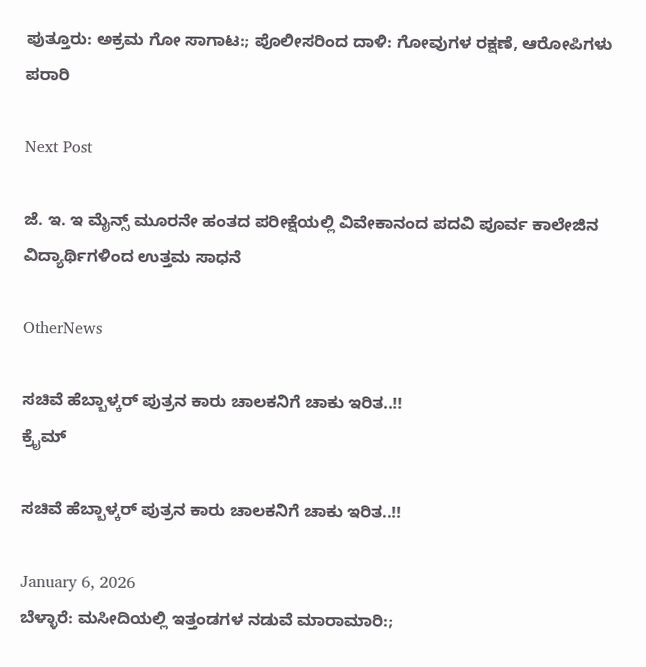ಪುತ್ತೂರು: ಅಕ್ರಮ ಗೋ ಸಾಗಾಟ:; ಪೊಲೀಸರಿಂದ ದಾಳಿ: ಗೋವುಗಳ ರಕ್ಷಣೆ, ಆರೋಪಿಗಳು ಪರಾರಿ

Next Post

ಜೆ. ಇ. ಇ ಮೈನ್ಸ್ ಮೂರನೇ ಹಂತದ ಪರೀಕ್ಷೆಯಲ್ಲಿ ವಿವೇಕಾನಂದ ಪದವಿ ಪೂರ್ವ ಕಾಲೇಜಿನ ವಿದ್ಯಾರ್ಥಿಗಳಿಂದ ಉತ್ತಮ ಸಾಧನೆ

OtherNews

ಸಚಿವೆ ಹೆಬ್ಬಾಳ್ಕರ್ ಪುತ್ರನ ಕಾರು ಚಾಲಕನಿಗೆ ಚಾಕು ಇರಿತ..!!
ಕ್ರೈಮ್

ಸಚಿವೆ ಹೆಬ್ಬಾಳ್ಕರ್ ಪುತ್ರನ ಕಾರು ಚಾಲಕನಿಗೆ ಚಾಕು ಇರಿತ..!!

January 6, 2026
ಬೆಳ್ಳಾರೆ: ಮಸೀದಿಯಲ್ಲಿ ಇತ್ತಂಡಗಳ ನಡುವೆ ಮಾರಾಮಾರಿ:;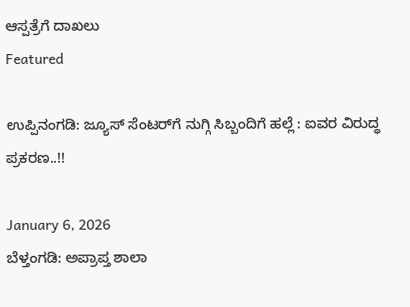ಆಸ್ಪತ್ರೆಗೆ ದಾಖಲು
Featured

ಉಪ್ಪಿನಂಗಡಿ: ಜ್ಯೂಸ್ ಸೆಂಟರ್‌ಗೆ ನುಗ್ಗಿ ಸಿಬ್ಬಂದಿಗೆ ಹಲ್ಲೆ : ಐವರ ವಿರುದ್ಧ ಪ್ರಕರಣ..!!

January 6, 2026
ಬೆಳ್ತಂಗಡಿ: ಅಪ್ರಾಪ್ತ ಶಾಲಾ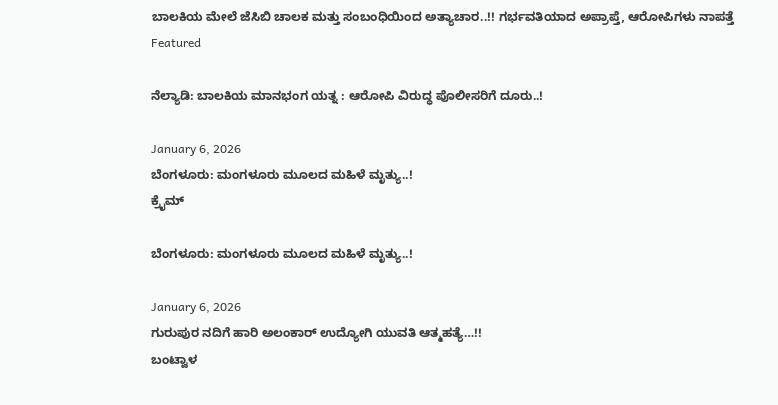ಬಾಲಕಿಯ ಮೇಲೆ ಜೆಸಿಬಿ ಚಾಲಕ ಮತ್ತು ಸಂಬಂಧಿಯಿಂದ ಅತ್ಯಾಚಾರ..!! ಗರ್ಭವತಿಯಾದ ಅಪ್ರಾಪ್ತೆ, ಆರೋಪಿಗಳು ನಾಪತ್ತೆ
Featured

ನೆಲ್ಯಾಡಿ: ಬಾಲಕಿಯ ಮಾನಭಂಗ ಯತ್ನ : ಆರೋಪಿ ವಿರುದ್ಧ ಪೊಲೀಸರಿಗೆ ದೂರು..!

January 6, 2026
ಬೆಂಗಳೂರು: ಮಂಗಳೂರು ಮೂಲದ ಮಹಿಳೆ ಮೃತ್ಯು..!
ಕ್ರೈಮ್

ಬೆಂಗಳೂರು: ಮಂಗಳೂರು ಮೂಲದ ಮಹಿಳೆ ಮೃತ್ಯು..!

January 6, 2026
ಗುರುಪುರ ನದಿಗೆ ಹಾರಿ ಅಲಂಕಾರ್ ಉದ್ಯೋಗಿ ಯುವತಿ ಆತ್ಮಹತ್ಯೆ…!!
ಬಂಟ್ವಾಳ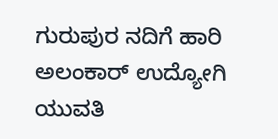ಗುರುಪುರ ನದಿಗೆ ಹಾರಿ ಅಲಂಕಾರ್ ಉದ್ಯೋಗಿ ಯುವತಿ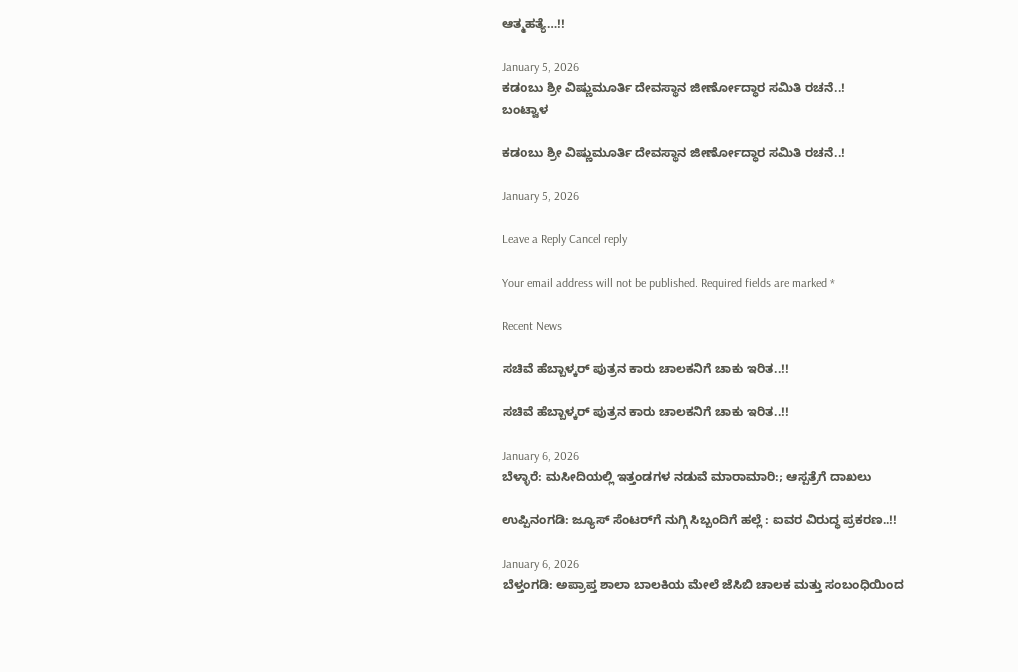ಆತ್ಮಹತ್ಯೆ…!!

January 5, 2026
ಕಡoಬು ಶ್ರೀ ವಿಷ್ಣುಮೂರ್ತಿ ದೇವಸ್ಥಾನ ಜೀರ್ಣೋದ್ಧಾರ ಸಮಿತಿ ರಚನೆ..!
ಬಂಟ್ವಾಳ

ಕಡoಬು ಶ್ರೀ ವಿಷ್ಣುಮೂರ್ತಿ ದೇವಸ್ಥಾನ ಜೀರ್ಣೋದ್ಧಾರ ಸಮಿತಿ ರಚನೆ..!

January 5, 2026

Leave a Reply Cancel reply

Your email address will not be published. Required fields are marked *

Recent News

ಸಚಿವೆ ಹೆಬ್ಬಾಳ್ಕರ್ ಪುತ್ರನ ಕಾರು ಚಾಲಕನಿಗೆ ಚಾಕು ಇರಿತ..!!

ಸಚಿವೆ ಹೆಬ್ಬಾಳ್ಕರ್ ಪುತ್ರನ ಕಾರು ಚಾಲಕನಿಗೆ ಚಾಕು ಇರಿತ..!!

January 6, 2026
ಬೆಳ್ಳಾರೆ: ಮಸೀದಿಯಲ್ಲಿ ಇತ್ತಂಡಗಳ ನಡುವೆ ಮಾರಾಮಾರಿ:; ಆಸ್ಪತ್ರೆಗೆ ದಾಖಲು

ಉಪ್ಪಿನಂಗಡಿ: ಜ್ಯೂಸ್ ಸೆಂಟರ್‌ಗೆ ನುಗ್ಗಿ ಸಿಬ್ಬಂದಿಗೆ ಹಲ್ಲೆ : ಐವರ ವಿರುದ್ಧ ಪ್ರಕರಣ..!!

January 6, 2026
ಬೆಳ್ತಂಗಡಿ: ಅಪ್ರಾಪ್ತ ಶಾಲಾ ಬಾಲಕಿಯ ಮೇಲೆ ಜೆಸಿಬಿ ಚಾಲಕ ಮತ್ತು ಸಂಬಂಧಿಯಿಂದ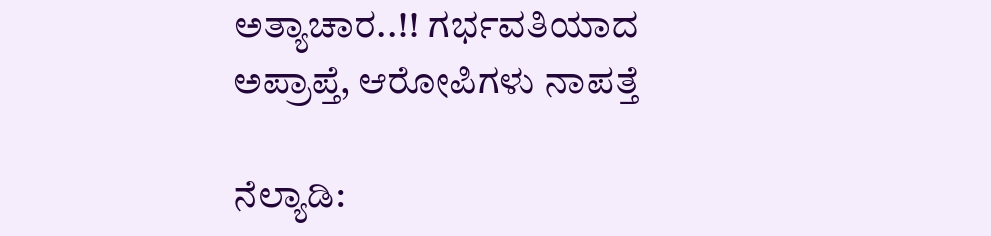ಅತ್ಯಾಚಾರ..!! ಗರ್ಭವತಿಯಾದ ಅಪ್ರಾಪ್ತೆ, ಆರೋಪಿಗಳು ನಾಪತ್ತೆ

ನೆಲ್ಯಾಡಿ: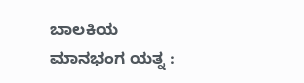ಬಾಲಕಿಯ ಮಾನಭಂಗ ಯತ್ನ :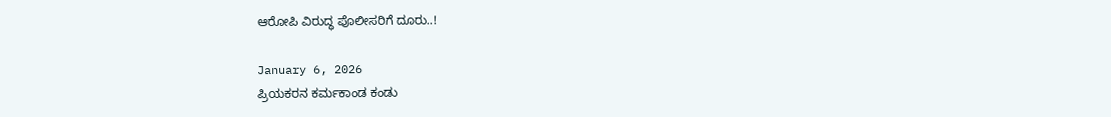ಆರೋಪಿ ವಿರುದ್ಧ ಪೊಲೀಸರಿಗೆ ದೂರು..!

January 6, 2026
ಪ್ರಿಯಕರನ ಕರ್ಮಕಾಂಡ ಕಂಡು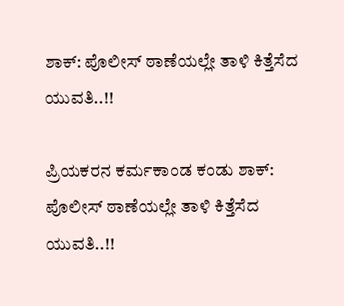ಶಾಕ್: ಪೊಲೀಸ್ ಠಾಣೆಯಲ್ಲೇ ತಾಳಿ ಕಿತ್ತೆಸೆದ ಯುವತಿ..!!

ಪ್ರಿಯಕರನ ಕರ್ಮಕಾಂಡ ಕಂಡು ಶಾಕ್: ಪೊಲೀಸ್ ಠಾಣೆಯಲ್ಲೇ ತಾಳಿ ಕಿತ್ತೆಸೆದ ಯುವತಿ..!!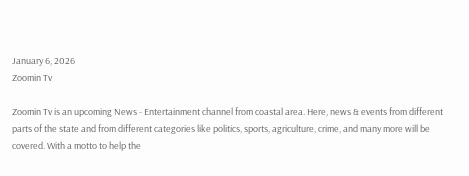January 6, 2026
Zoomin Tv

Zoomin Tv is an upcoming News - Entertainment channel from coastal area. Here, news & events from different parts of the state and from different categories like politics, sports, agriculture, crime, and many more will be covered. With a motto to help the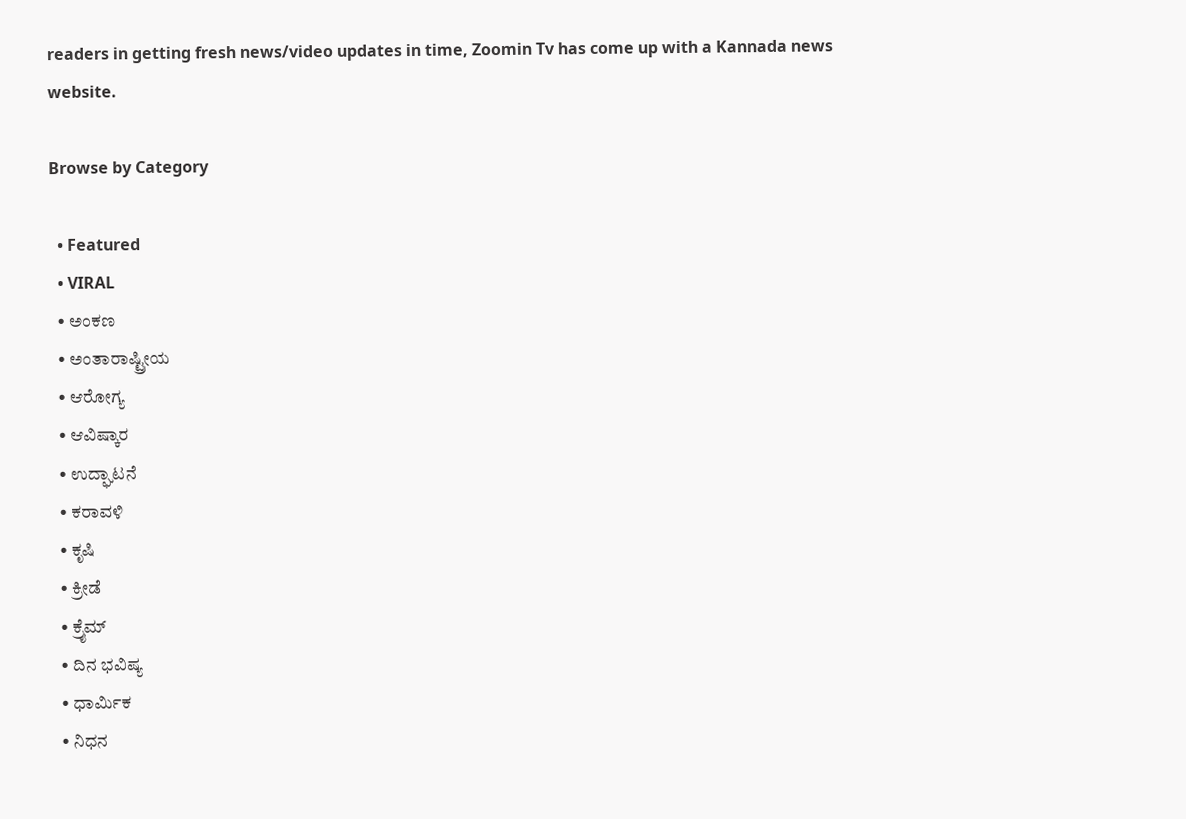readers in getting fresh news/video updates in time, Zoomin Tv has come up with a Kannada news website.

Browse by Category

  • Featured
  • VIRAL
  • ಅಂಕಣ
  • ಅಂತಾರಾಷ್ಟ್ರೀಯ
  • ಆರೋಗ್ಯ
  • ಆವಿಷ್ಕಾರ
  • ಉದ್ಘಾಟನೆ
  • ಕರಾವಳಿ
  • ಕೃಷಿ
  • ಕ್ರೀಡೆ
  • ಕ್ರೈಮ್
  • ದಿನ ಭವಿಷ್ಯ
  • ಧಾರ್ಮಿಕ
  • ನಿಧನ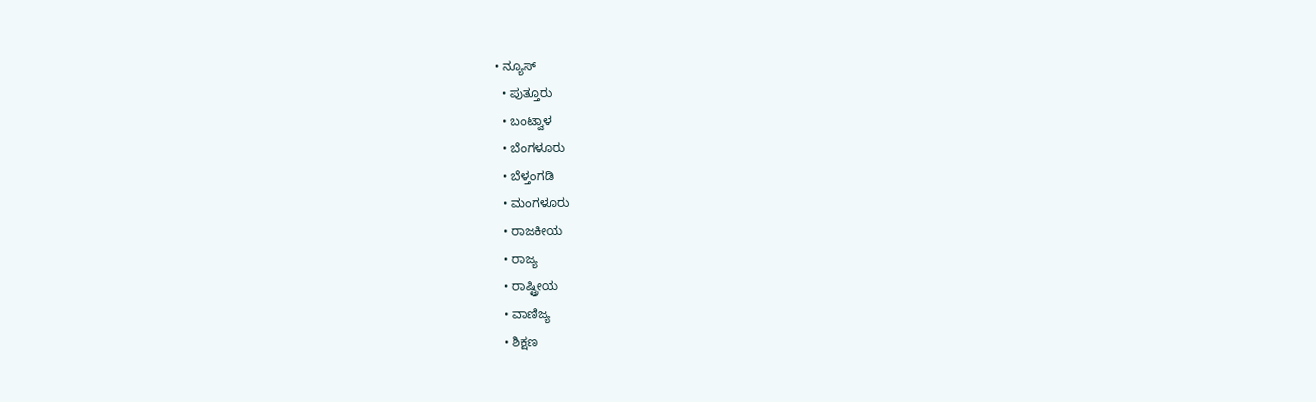• ನ್ಯೂಸ್
  • ಪುತ್ತೂರು
  • ಬಂಟ್ವಾಳ
  • ಬೆಂಗಳೂರು
  • ಬೆಳ್ತಂಗಡಿ
  • ಮಂಗಳೂರು
  • ರಾಜಕೀಯ
  • ರಾಜ್ಯ
  • ರಾಷ್ಟ್ರೀಯ
  • ವಾಣಿಜ್ಯ
  • ಶಿಕ್ಷಣ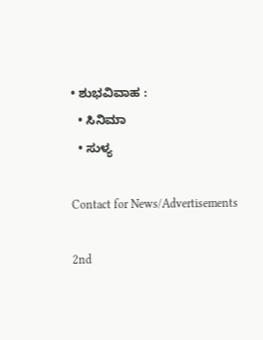• ಶುಭವಿವಾಹ :
  • ಸಿನಿಮಾ
  • ಸುಳ್ಯ

Contact for News/Advertisements

2nd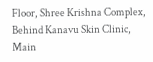Floor, Shree Krishna Complex,
Behind Kanavu Skin Clinic, Main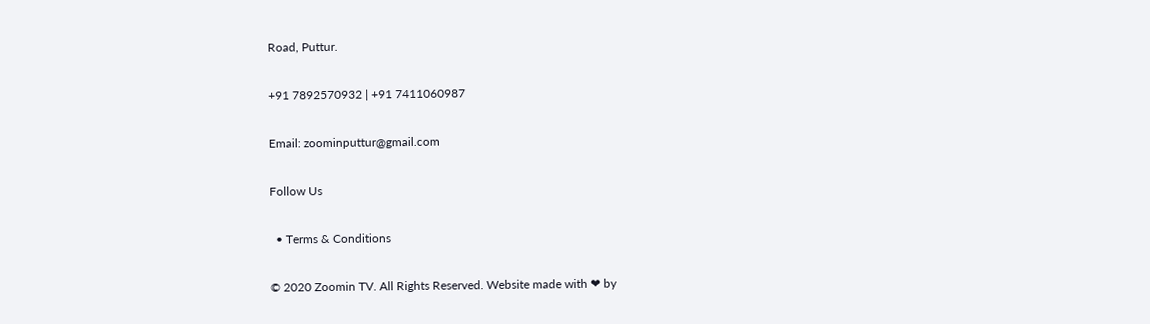Road, Puttur.

+91 7892570932 | +91 7411060987

Email: zoominputtur@gmail.com

Follow Us

  • Terms & Conditions

© 2020 Zoomin TV. All Rights Reserved. Website made with ❤ by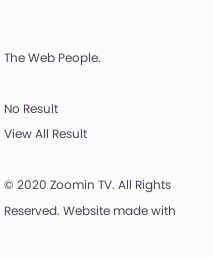The Web People.

No Result
View All Result

© 2020 Zoomin TV. All Rights Reserved. Website made with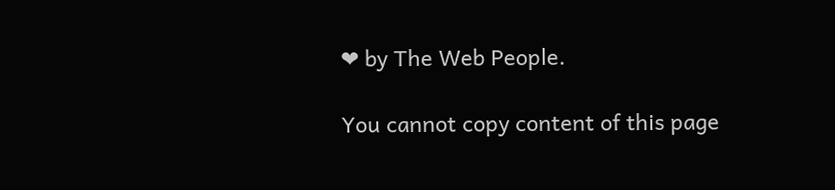❤ by The Web People.

You cannot copy content of this page